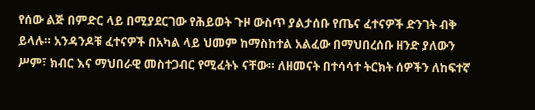የሰው ልጅ በምድር ላይ በሚያደርገው የሕይወት ጉዞ ውስጥ ያልታሰቡ የጤና ፈተናዎች ድንገት ብቅ ይላሉ። አንዳንዶቹ ፈተናዎች በአካል ላይ ህመም ከማስከተል አልፈው በማህበረሰቡ ዘንድ ያለውን ሥም፣ ክብር እና ማህበራዊ መስተጋብር የሚፈትኑ ናቸው። ለዘመናት በተሳሳተ ትርክት ሰዎችን ለከፍተኛ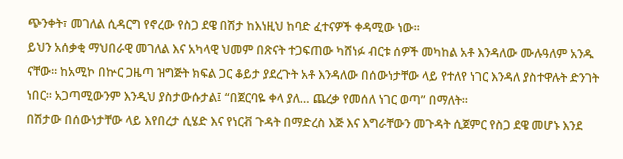ጭንቀት፣ መገለል ሲዳርግ የኖረው የስጋ ደዌ በሽታ ከእነዚህ ከባድ ፈተናዎች ቀዳሚው ነው።
ይህን አሰቃቂ ማህበራዊ መገለል እና አካላዊ ህመም በጽናት ተጋፍጠው ካሸነፉ ብርቱ ሰዎች መካከል አቶ እንዳለው ሙሉዓለም አንዱ ናቸው። ከአሚኮ በኵር ጋዜጣ ዝግጅት ክፍል ጋር ቆይታ ያደረጉት አቶ እንዳለው በሰውነታቸው ላይ የተለየ ነገር እንዳለ ያስተዋሉት ድንገት ነበር። አጋጣሚውንም እንዲህ ያስታውሱታል፤ “በጀርባዬ ቀላ ያለ… ጨረቃ የመሰለ ነገር ወጣ” በማለት።
በሽታው በሰውነታቸው ላይ እየበረታ ሲሄድ እና የነርቭ ጉዳት በማድረስ እጅ እና እግራቸውን መጉዳት ሲጀምር የስጋ ደዌ መሆኑ እንደ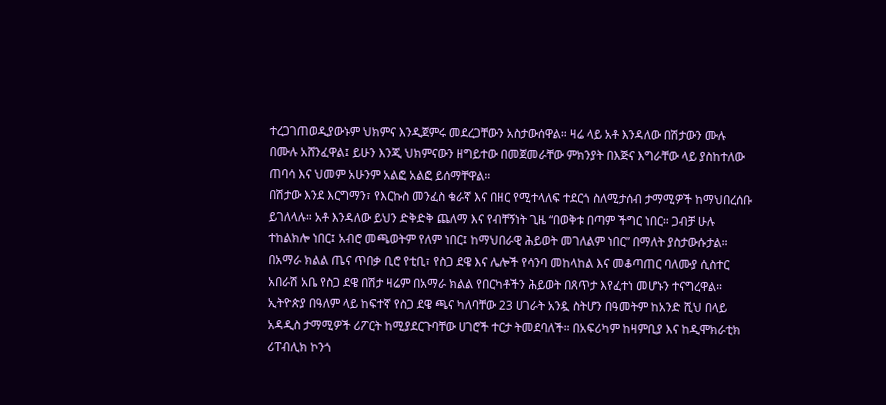ተረጋገጠወዲያውኑም ህክምና እንዲጀምሩ መደረጋቸውን አስታውሰዋል። ዛሬ ላይ አቶ እንዳለው በሽታውን ሙሉ በሙሉ አሸንፈዋል፤ ይሁን እንጂ ህክምናውን ዘግይተው በመጀመራቸው ምክንያት በእጅና እግራቸው ላይ ያስከተለው ጠባሳ እና ህመም አሁንም አልፎ አልፎ ይሰማቸዋል።
በሽታው እንደ እርግማን፣ የእርኩስ መንፈስ ቁራኛ እና በዘር የሚተላለፍ ተደርጎ ስለሚታሰብ ታማሚዎች ከማህበረሰቡ ይገለላሉ። አቶ እንዳለው ይህን ድቅድቅ ጨለማ እና የብቸኝነት ጊዜ “በወቅቱ በጣም ችግር ነበር። ጋብቻ ሁሉ ተከልክሎ ነበር፤ አብሮ መጫወትም የለም ነበር፤ ከማህበራዊ ሕይወት መገለልም ነበር” በማለት ያስታውሱታል።
በአማራ ክልል ጤና ጥበቃ ቢሮ የቲቢ፣ የስጋ ደዌ እና ሌሎች የሳንባ መከላከል እና መቆጣጠር ባለሙያ ሲስተር አበራሽ አቤ የስጋ ደዌ በሽታ ዛሬም በአማራ ክልል የበርካቶችን ሕይወት በጸጥታ እየፈተነ መሆኑን ተናግረዋል። ኢትዮጵያ በዓለም ላይ ከፍተኛ የስጋ ደዌ ጫና ካለባቸው 23 ሀገራት አንዷ ስትሆን በዓመትም ከአንድ ሺህ በላይ አዳዲስ ታማሚዎች ሪፖርት ከሚያደርጉባቸው ሀገሮች ተርታ ትመደባለች። በአፍሪካም ከዛምቢያ እና ከዲሞክራቲክ ሪፐብሊክ ኮንጎ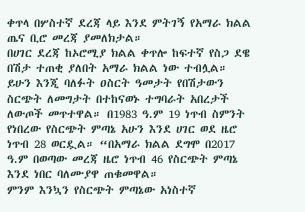ቀጥላ በሦስተኛ ደረጃ ላይ እንደ ምትገኝ የአማራ ክልል ጤና ቢሮ መረጃ ያመለክታል።
በሀገር ደረጃ ከኦሮሚያ ክልል ቀጥሎ ከፍተኛ የስጋ ደዌ በሽታ ተጠቂ ያለበት አማራ ክልል ነው ተብሏል። ይሁን እንጂ ባለፉት ዐስርት ዓመታት የበሽታውን ስርጭት ለመግታት በተከናወኑ ተግባራት አበረታች ለውጦች መጥተዋል። በ1983 ዓ.ም 19 ነጥብ ስምንት የነበረው የስርጭት ምጣኔ አሁን እንደ ሀገር ወደ ዜሮ ነጥብ 28 ወርዷል። “በአማራ ክልል ደግሞ በ2017 ዓ.ም በወጣው መረጃ ዜሮ ነጥብ 46 የስርጭት ምጣኔ እንደ ነበር ባለሙያዋ ጠቁመዋል።
ምንም እንኳን የስርጭት ምጣኔው አነስተኛ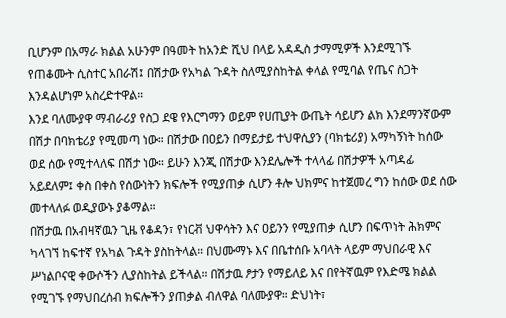ቢሆንም በአማራ ክልል አሁንም በዓመት ከአንድ ሺህ በላይ አዳዲስ ታማሚዎች እንደሚገኙ የጠቆሙት ሲስተር አበራሽ፤ በሽታው የአካል ጉዳት ስለሚያስከትል ቀላል የሚባል የጤና ስጋት እንዳልሆነም አስረድተዋል።
እንደ ባለሙያዋ ማብራሪያ የስጋ ደዌ የእርግማን ወይም የሀጢያት ውጤት ሳይሆን ልክ እንደማንኛውም በሽታ በባክቴሪያ የሚመጣ ነው። በሽታው በዐይን በማይታይ ተህዋሲያን (ባክቴሪያ) አማካኝነት ከሰው ወደ ሰው የሚተላለፍ በሽታ ነው። ይሁን እንጂ በሽታው እንደሌሎች ተላላፊ በሽታዎች አጣዳፊ አይደለም፤ ቀስ በቀስ የሰውነትን ክፍሎች የሚያጠቃ ሲሆን ቶሎ ህክምና ከተጀመረ ግን ከሰው ወደ ሰው መተላለፉ ወዲያውኑ ያቆማል።
በሽታዉ በአብዛኛዉን ጊዜ የቆዳን፣ የነርቭ ህዋሳትን እና ዐይንን የሚያጠቃ ሲሆን በፍጥነት ሕክምና ካላገኘ ከፍተኛ የአካል ጉዳት ያስከትላል። በህሙማኑ እና በቤተሰቡ አባላት ላይም ማህበራዊ እና ሥነልቦናዊ ቀውሶችን ሊያስከትል ይችላል። በሽታዉ ፆታን የማይለይ እና በየትኛዉም የእድሜ ክልል የሚገኙ የማህበረሰብ ክፍሎችን ያጠቃል ብለዋል ባለሙያዋ። ድህነት፣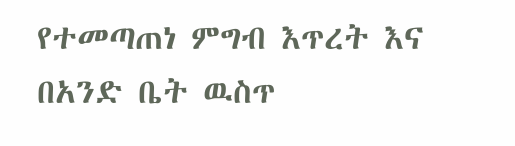የተመጣጠነ ምግብ እጥረት እና በአንድ ቤት ዉስጥ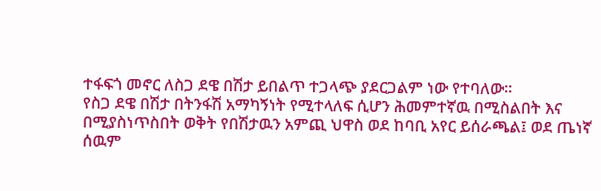ተፋፍጎ መኖር ለስጋ ደዌ በሽታ ይበልጥ ተጋላጭ ያደርጋልም ነው የተባለው።
የስጋ ደዌ በሽታ በትንፋሽ አማካኝነት የሚተላለፍ ሲሆን ሕመምተኛዉ በሚስልበት እና በሚያስነጥስበት ወቅት የበሽታዉን አምጪ ህዋስ ወደ ከባቢ አየር ይሰራጫል፤ ወደ ጤነኛ ሰዉም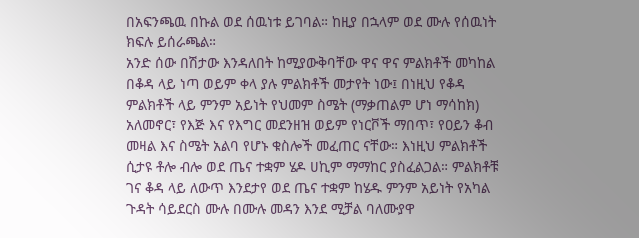በአፍንጫዉ በኩል ወደ ሰዉነቱ ይገባል። ከዚያ በኋላም ወደ ሙሉ የሰዉነት ክፍሉ ይሰራጫል።
አንድ ሰው በሽታው እንዳለበት ከሚያውቅባቸው ዋና ዋና ምልክቶች መካከል በቆዳ ላይ ነጣ ወይም ቀላ ያሉ ምልክቶች መታየት ነው፤ በነዚህ የቆዳ ምልክቶች ላይ ምንም አይነት የህመም ስሜት (ማቃጠልም ሆነ ማሳከክ) አለመኖር፣ የእጅ እና የእግር መደንዘዝ ወይም የነርቮች ማበጥ፣ የዐይን ቆብ መዛል እና ስሜት አልባ የሆኑ ቁስሎች መፈጠር ናቸው። እነዚህ ምልክቶች ሲታዩ ቶሎ ብሎ ወደ ጤና ተቋም ሄዶ ሀኪም ማማከር ያስፈልጋል። ምልክቶቹ ገና ቆዳ ላይ ለውጥ እንደታየ ወደ ጤና ተቋም ከሄዱ ምንም አይነት የአካል ጉዳት ሳይደርስ ሙሉ በሙሉ መዳን እንደ ሚቻል ባለሙያዋ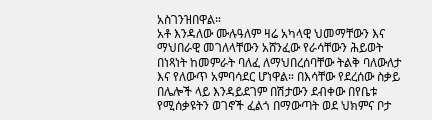አስገንዝበዋል።
አቶ እንዳለው ሙሉዓለም ዛሬ አካላዊ ህመማቸውን እና ማህበራዊ መገለላቸውን አሸንፈው የራሳቸውን ሕይወት በነጻነት ከመምራት ባለፈ ለማህበረሰባቸው ትልቅ ባለውለታ እና የለውጥ አምባሳደር ሆነዋል። በእሳቸው የደረሰው ስቃይ በሌሎች ላይ እንዳይደገም በሽታውን ደብቀው በየቤቱ የሚሰቃዩትን ወገኖች ፈልጎ በማውጣት ወደ ህክምና ቦታ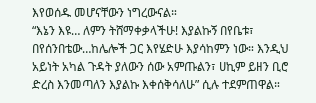እየወሰዱ መሆናቸውን ነግረውናል።
“እኔን እዩ… ለምን ትሸማቀቃላችሁ! እያልኩኝ በየቤቱ፣ በየሰንበቴው…ከሌሎች ጋር እየሄድሁ እያሳከምን ነው። እንዲህ አይነት አካል ጉዳት ያለውን ሰው አምጡልን፣ ሀኪም ይዘን ቢሮ ድረስ እንመጣለን እያልኩ እቀሰቅሳለሁ” ሲሉ ተደምጠዋል።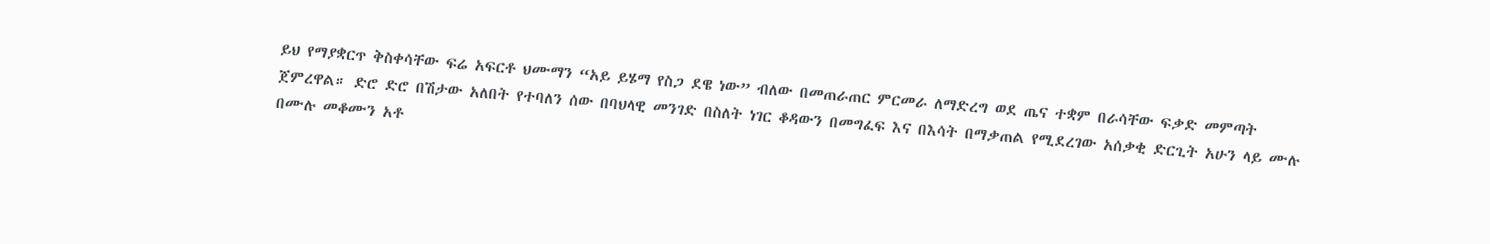ይህ የማያቋርጥ ቅስቀሳቸው ፍሬ አፍርቶ ህሙማን “አይ ይሄማ የስጋ ደዌ ነው” ብለው በመጠራጠር ምርመራ ለማድረግ ወደ ጤና ተቋም በራሳቸው ፍቃድ መምጣት ጀምረዋል። ድሮ ድሮ በሽታው አለበት የተባለን ሰው በባህላዊ መንገድ በስለት ነገር ቆዳውን በመግፈፍ እና በእሳት በማቃጠል የሚደረገው አሰቃቂ ድርጊት አሁን ላይ ሙሉ በሙሉ መቆሙን አቶ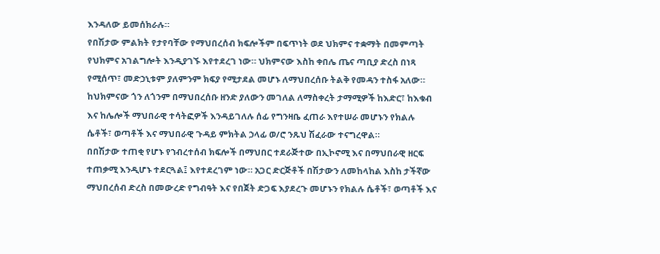እንዳለው ይመሰክራሉ።
የበሽታው ምልክት የታየባቸው የማህበረሰብ ክፍሎችም በፍጥነት ወደ ህክምና ተቋማት በመምጣት የህክምና አገልግሎት እንዲያገኙ እየተደረገ ነው። ህክምናው እስከ ቀበሌ ጤና ጣቢያ ድረስ በነጻ የሚሰጥ፣ መድኃኒቱም ያለምንም ክፍያ የሚታደል መሆኑ ለማህበረሰቡ ትልቅ የመዳን ተስፋ አለው። ከህክምናው ጎን ለጎንም በማህበረሰቡ ዘንድ ያለውን መገለል ለማስቀረት ታማሚዎች ከእድር፣ ከእቁብ እና ከሌሎች ማህበራዊ ተሳትፎዎች እንዳይገለሉ ሰፊ የግንዛቤ ፈጠራ እየተሠራ መሆኑን የክልሉ ሴቶች፣ ወጣቶች እና ማህበራዊ ጉዳይ ምክትል ኃላፊ ወ/ሮ ንጹህ ሽፈራው ተናግረዋል።
በበሽታው ተጠቂ የሆኑ የኀብረተሰብ ክፍሎች በማህበር ተደራጅተው በኢኮኖሚ እና በማህበራዊ ዘርፍ ተጠቃሚ እንዲሆኑ ተደርጓል፤ እየተደረገም ነው። አጋር ድርጅቶች በሽታውን ለመከላከል እስከ ታችኛው ማህበረሰብ ድረስ በመውረድ የግብዓት እና የበጀት ድጋፍ እያደረጉ መሆኑን የክልሉ ሴቶች፣ ወጣቶች እና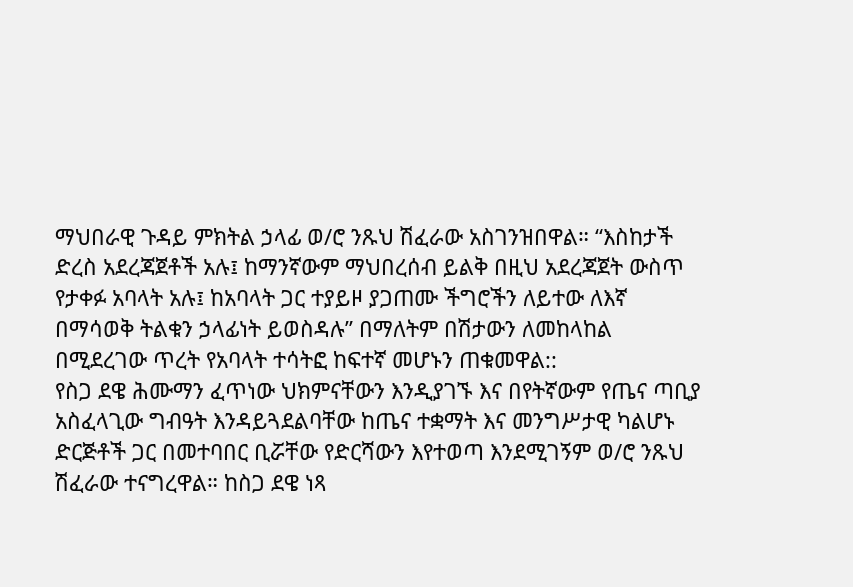ማህበራዊ ጉዳይ ምክትል ኃላፊ ወ/ሮ ንጹህ ሽፈራው አስገንዝበዋል። “እስከታች ድረስ አደረጃጀቶች አሉ፤ ከማንኛውም ማህበረሰብ ይልቅ በዚህ አደረጃጀት ውስጥ የታቀፉ አባላት አሉ፤ ከአባላት ጋር ተያይዞ ያጋጠሙ ችግሮችን ለይተው ለእኛ በማሳወቅ ትልቁን ኃላፊነት ይወስዳሉ” በማለትም በሽታውን ለመከላከል በሚደረገው ጥረት የአባላት ተሳትፎ ከፍተኛ መሆኑን ጠቁመዋል::
የስጋ ደዌ ሕሙማን ፈጥነው ህክምናቸውን እንዲያገኙ እና በየትኛውም የጤና ጣቢያ አስፈላጊው ግብዓት እንዳይጓደልባቸው ከጤና ተቋማት እና መንግሥታዊ ካልሆኑ ድርጅቶች ጋር በመተባበር ቢሯቸው የድርሻውን እየተወጣ እንደሚገኝም ወ/ሮ ንጹህ ሽፈራው ተናግረዋል። ከስጋ ደዌ ነጻ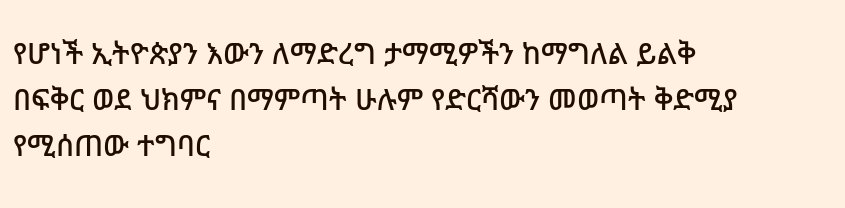የሆነች ኢትዮጵያን እውን ለማድረግ ታማሚዎችን ከማግለል ይልቅ በፍቅር ወደ ህክምና በማምጣት ሁሉም የድርሻውን መወጣት ቅድሚያ የሚሰጠው ተግባር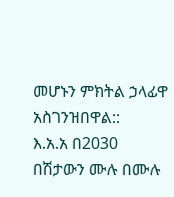መሆኑን ምክትል ኃላፊዋ አስገንዝበዋል::
እ.አ.አ በ2030 በሽታውን ሙሉ በሙሉ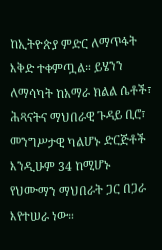ከኢትዮጵያ ምድር ለማጥፋት እቅድ ተቀምጧል። ይሄንን ለማሳካት ከአማራ ክልል ሴቶች፣ ሕጻናትና ማህበራዊ ጉዳይ ቢሮ፣ መንግሥታዊ ካልሆኑ ድርጅቶች እንዲሁም 34 ከሚሆኑ የህሙማን ማህበራት ጋር በጋራ እየተሠራ ነው።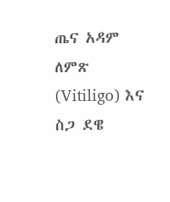ጤና አዳም
ለምጽ (Vitiligo) እና ስጋ ደዌ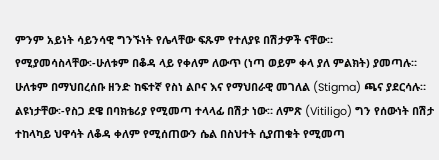ምንም አይነት ሳይንሳዊ ግንኙነት የሌላቸው ፍጹም የተለያዩ በሽታዎች ናቸው።
የሚያመሳስላቸው፡-ሁለቱም በቆዳ ላይ የቀለም ለውጥ (ነጣ ወይም ቀላ ያለ ምልክት) ያመጣሉ። ሁለቱም በማህበረሰቡ ዘንድ ከፍተኛ የስነ ልቦና እና የማህበራዊ መገለል (Stigma) ጫና ያደርሳሉ።
ልዩነታቸው፡-የስጋ ደዌ በባክቴሪያ የሚመጣ ተላላፊ በሽታ ነው። ለምጽ (Vitiligo) ግን የሰውነት በሽታ ተከላካይ ህዋሳት ለቆዳ ቀለም የሚሰጠውን ሴል በስህተት ሲያጠቁት የሚመጣ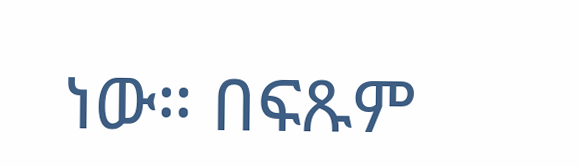ነው። በፍጹም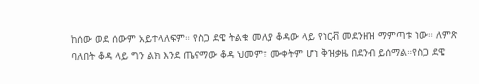ከሰው ወደ ሰውም አይተላለፍም። የስጋ ደዌ ትልቁ መለያ ቆዳው ላይ የነርቭ መደንዘዝ ማምጣቱ ነው። ለምጽ ባለበት ቆዳ ላይ ግን ልክ እንደ ጤናማው ቆዳ ህመም፣ ሙቀትም ሆነ ቅዝቃዜ በደንብ ይሰማል።የስጋ ደዌ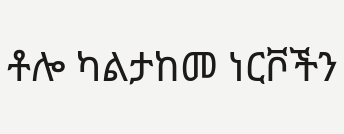ቶሎ ካልታከመ ነርቮችን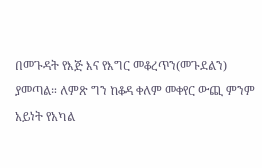በመጉዳት የእጅ እና የእግር መቆረጥን(መጉደልን) ያመጣል። ለምጽ ግን ከቆዳ ቀለም መቀየር ውጪ ምንም አይነት የአካል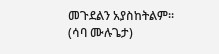መጉደልን አያስከትልም።
(ሳባ ሙሉጌታ)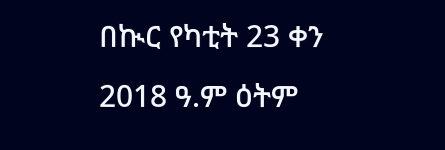በኲር የካቲት 23 ቀን 2018 ዓ.ም ዕትም